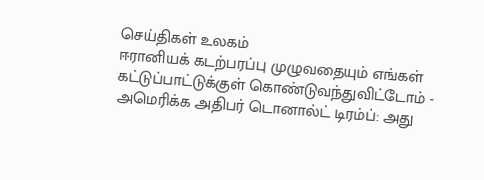செய்திகள் உலகம்
ஈரானியக் கடற்பரப்பு முழுவதையும் எங்கள் கட்டுப்பாட்டுக்குள் கொண்டுவந்துவிட்டோம் - அமெரிக்க அதிபர் டொனால்ட் டிரம்ப்: அது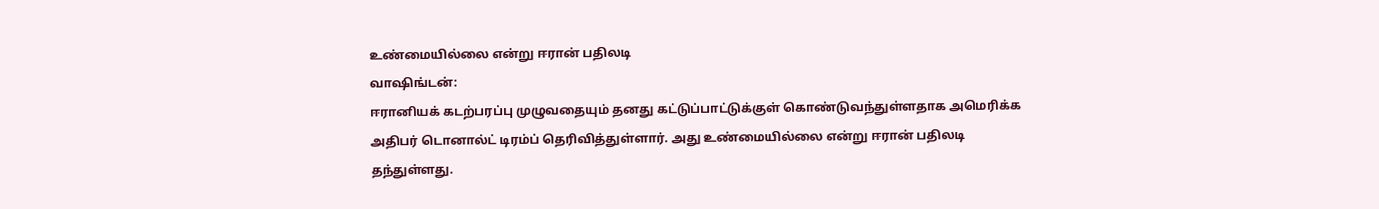உண்மையில்லை என்று ஈரான் பதிலடி
வாஷிங்டன்:
ஈரானியக் கடற்பரப்பு முழுவதையும் தனது கட்டுப்பாட்டுக்குள் கொண்டுவந்துள்ளதாக அமெரிக்க அதிபர் டொனால்ட் டிரம்ப் தெரிவித்துள்ளார். அது உண்மையில்லை என்று ஈரான் பதிலடி தந்துள்ளது.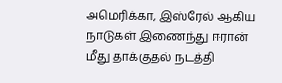அமெரிக்கா, இஸ்ரேல் ஆகிய நாடுகள் இணைந்து ஈரான் மீது தாக்குதல் நடத்தி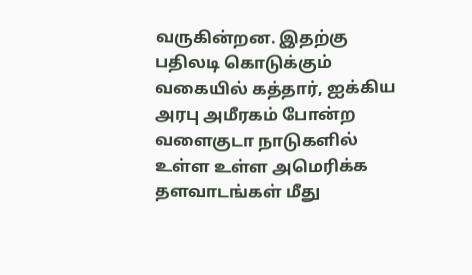வருகின்றன. இதற்கு பதிலடி கொடுக்கும் வகையில் கத்தார், ஐக்கிய அரபு அமீரகம் போன்ற வளைகுடா நாடுகளில் உள்ள உள்ள அமெரிக்க தளவாடங்கள் மீது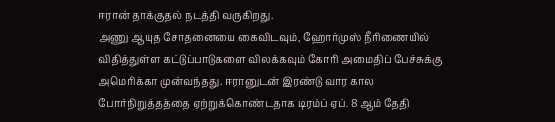ஈரான் தாக்குதல் நடத்தி வருகிறது.
அணு ஆயுத சோதனையை கைவிடவும், ஹோர்முஸ் நீரிணையில் விதித்துள்ள கட்டுப்பாடுகளை விலக்கவும் கோரி அமைதிப் பேச்சுக்கு அமெரிக்கா முன்வந்தது. ஈரானுடன் இரண்டு வார கால போர்நிறுத்தத்தை ஏற்றுக்கொண்டதாக டிரம்ப் ஏப். 8 ஆம் தேதி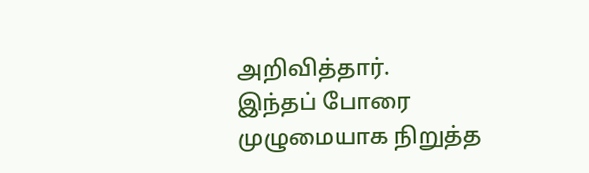அறிவித்தார்.
இந்தப் போரை முழுமையாக நிறுத்த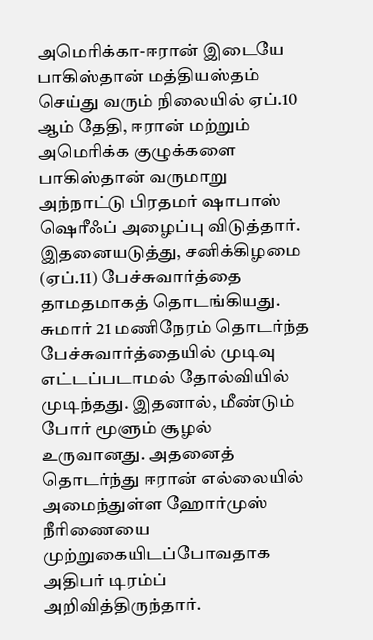அமெரிக்கா-ஈரான் இடையே பாகிஸ்தான் மத்தியஸ்தம் செய்து வரும் நிலையில் ஏப்.10 ஆம் தேதி, ஈரான் மற்றும் அமெரிக்க குழுக்களை பாகிஸ்தான் வருமாறு அந்நாட்டு பிரதமர் ஷாபாஸ் ஷெரீஃப் அழைப்பு விடுத்தார். இதனையடுத்து, சனிக்கிழமை (ஏப்.11) பேச்சுவார்த்தை தாமதமாகத் தொடங்கியது.
சுமார் 21 மணிநேரம் தொடர்ந்த பேச்சுவார்த்தையில் முடிவு எட்டப்படாமல் தோல்வியில் முடிந்தது. இதனால், மீண்டும் போர் மூளும் சூழல் உருவானது. அதனைத் தொடர்ந்து ஈரான் எல்லையில் அமைந்துள்ள ஹோர்முஸ் நீரிணையை முற்றுகையிடப்போவதாக அதிபர் டிரம்ப் அறிவித்திருந்தார்.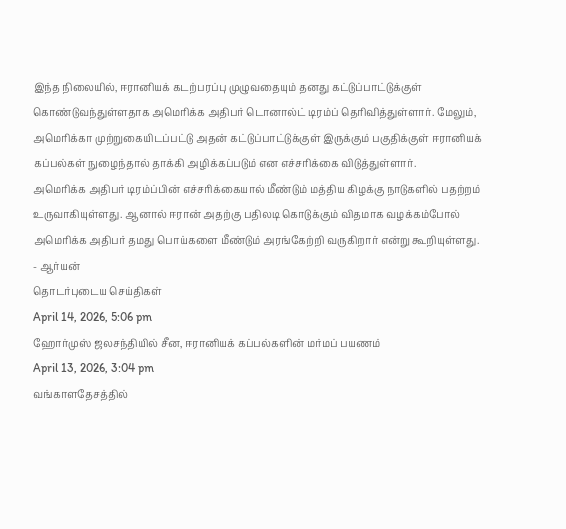இந்த நிலையில், ஈரானியக் கடற்பரப்பு முழுவதையும் தனது கட்டுப்பாட்டுக்குள் கொண்டுவந்துள்ளதாக அமெரிக்க அதிபர் டொனால்ட் டிரம்ப் தெரிவித்துள்ளார். மேலும், அமெரிக்கா முற்றுகையிடப்பட்டு அதன் கட்டுப்பாட்டுக்குள் இருக்கும் பகுதிக்குள் ஈரானியக் கப்பல்கள் நுழைந்தால் தாக்கி அழிக்கப்படும் என எச்சரிக்கை விடுத்துள்ளார்.
அமெரிக்க அதிபர் டிரம்ப்பின் எச்சரிக்கையால் மீண்டும் மத்திய கிழக்கு நாடுகளில் பதற்றம் உருவாகியுள்ளது. ஆனால் ஈரான் அதற்கு பதிலடி கொடுக்கும் விதமாக வழக்கம்போல் அமெரிக்க அதிபர் தமது பொய்களை மீண்டும் அரங்கேற்றி வருகிறார் என்று கூறியுள்ளது.
- ஆர்யன்
தொடர்புடைய செய்திகள்
April 14, 2026, 5:06 pm
ஹோர்முஸ் ஜலசந்தியில் சீன, ஈரானியக் கப்பல்களின் மர்மப் பயணம்
April 13, 2026, 3:04 pm
வங்காளதேசத்தில்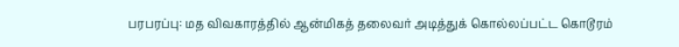பரபரப்பு: மத விவகாரத்தில் ஆன்மிகத் தலைவர் அடித்துக் கொல்லப்பட்ட கொடூரம்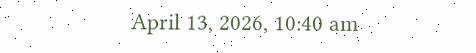April 13, 2026, 10:40 am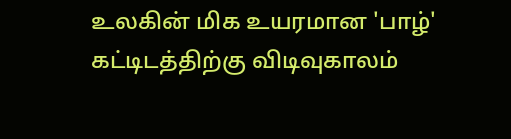உலகின் மிக உயரமான 'பாழ்' கட்டிடத்திற்கு விடிவுகாலம்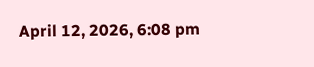April 12, 2026, 6:08 pm